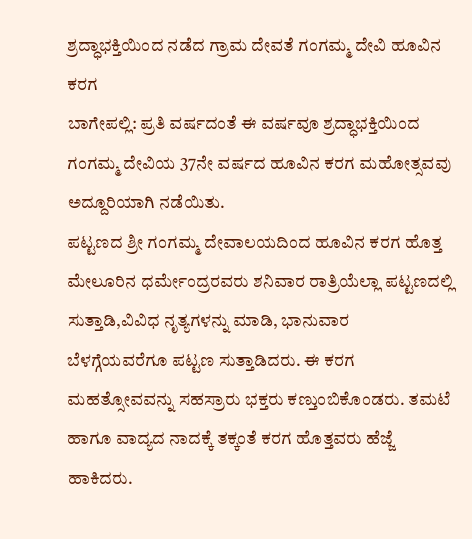ಶ್ರದ್ಧಾಭಕ್ತಿಯಿಂದ ನಡೆದ ಗ್ರಾಮ ದೇವತೆ ಗಂಗಮ್ಮ ದೇವಿ ಹೂವಿನ ಕರಗ
ಬಾಗೇಪಲ್ಲಿ: ಪ್ರತಿ ವರ್ಷದಂತೆ ಈ ವರ್ಷವೂ ಶ್ರದ್ಧಾಭಕ್ತಿಯಿಂದ ಗಂಗಮ್ಮ ದೇವಿಯ 37ನೇ ವರ್ಷದ ಹೂವಿನ ಕರಗ ಮಹೋತ್ಸವವು ಅದ್ದೂರಿಯಾಗಿ ನಡೆಯಿತು.
ಪಟ್ಟಣದ ಶ್ರೀ ಗಂಗಮ್ಮ ದೇವಾಲಯದಿಂದ ಹೂವಿನ ಕರಗ ಹೊತ್ತ ಮೇಲೂರಿನ ಧರ್ಮೇಂದ್ರರವರು ಶನಿವಾರ ರಾತ್ರಿಯೆಲ್ಲಾ ಪಟ್ಟಣದಲ್ಲಿ ಸುತ್ತಾಡಿ,ವಿವಿಧ ನೃತ್ಯಗಳನ್ನು ಮಾಡಿ, ಭಾನುವಾರ ಬೆಳಗ್ಗೆಯವರೆಗೂ ಪಟ್ಟಣ ಸುತ್ತಾಡಿದರು. ಈ ಕರಗ ಮಹತ್ಸೋವವನ್ನು ಸಹಸ್ರಾರು ಭಕ್ತರು ಕಣ್ತುಂಬಿಕೊಂಡರು. ತಮಟೆ ಹಾಗೂ ವಾದ್ಯದ ನಾದಕ್ಕೆ ತಕ್ಕಂತೆ ಕರಗ ಹೊತ್ತವರು ಹೆಜ್ಜೆ ಹಾಕಿದರು.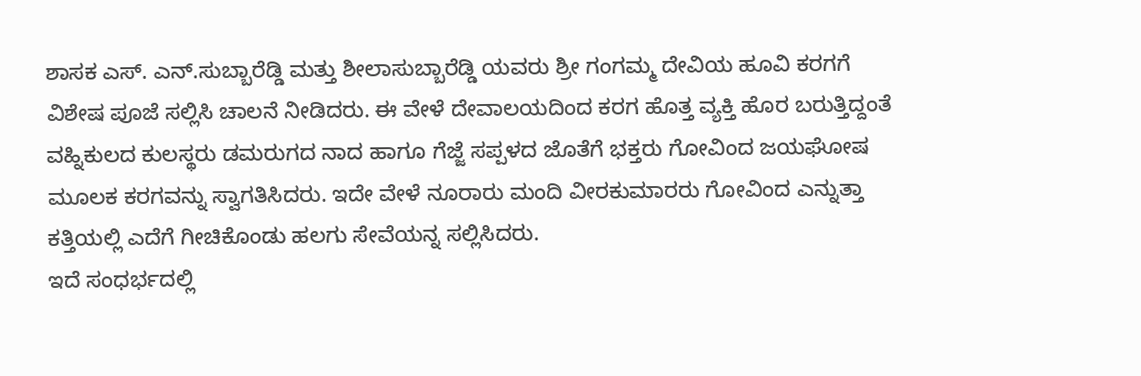ಶಾಸಕ ಎಸ್. ಎನ್.ಸುಬ್ಬಾರೆಡ್ಡಿ ಮತ್ತು ಶೀಲಾಸುಬ್ಬಾರೆಡ್ಡಿ ಯವರು ಶ್ರೀ ಗಂಗಮ್ಮ ದೇವಿಯ ಹೂವಿ ಕರಗಗೆ ವಿಶೇಷ ಪೂಜೆ ಸಲ್ಲಿಸಿ ಚಾಲನೆ ನೀಡಿದರು. ಈ ವೇಳೆ ದೇವಾಲಯದಿಂದ ಕರಗ ಹೊತ್ತ ವ್ಯಕ್ತಿ ಹೊರ ಬರುತ್ತಿದ್ದಂತೆ ವಹ್ನಿಕುಲದ ಕುಲಸ್ಥರು ಡಮರುಗದ ನಾದ ಹಾಗೂ ಗೆಜ್ಜೆ ಸಪ್ಪಳದ ಜೊತೆಗೆ ಭಕ್ತರು ಗೋವಿಂದ ಜಯಘೋಷ ಮೂಲಕ ಕರಗವನ್ನು ಸ್ವಾಗತಿಸಿದರು. ಇದೇ ವೇಳೆ ನೂರಾರು ಮಂದಿ ವೀರಕುಮಾರರು ಗೋವಿಂದ ಎನ್ನುತ್ತಾ ಕತ್ತಿಯಲ್ಲಿ ಎದೆಗೆ ಗೀಚಿಕೊಂಡು ಹಲಗು ಸೇವೆಯನ್ನ ಸಲ್ಲಿಸಿದರು.
ಇದೆ ಸಂಧರ್ಭದಲ್ಲಿ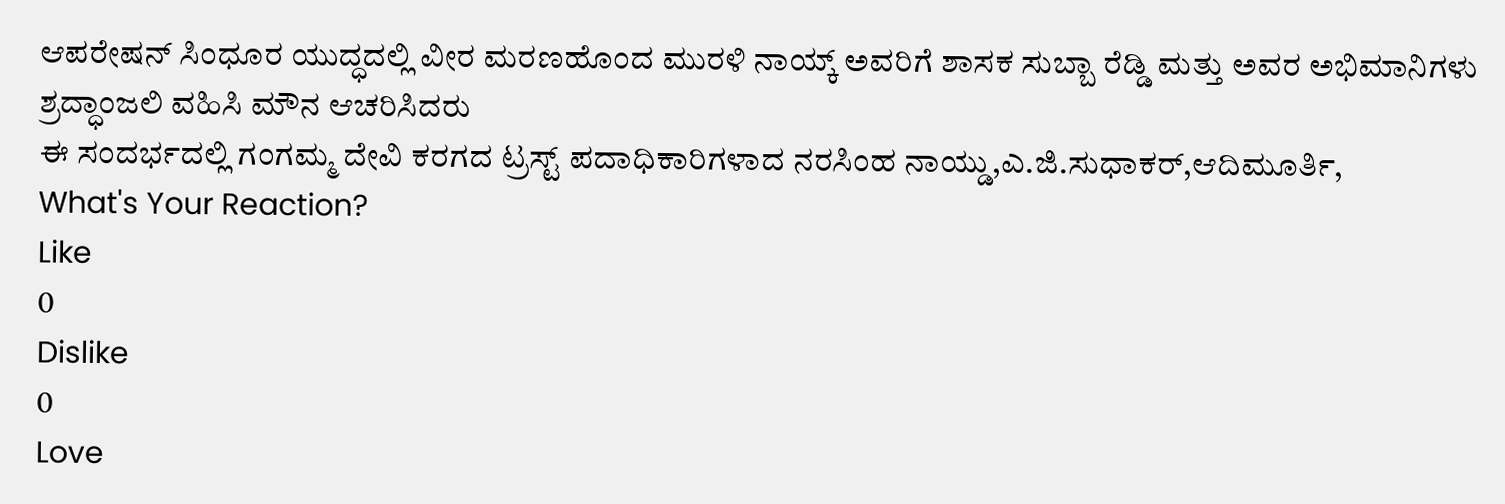ಆಪರೇಷನ್ ಸಿಂಧೂರ ಯುದ್ಧದಲ್ಲಿ ವೀರ ಮರಣಹೊಂದ ಮುರಳಿ ನಾಯ್ಕ್ ಅವರಿಗೆ ಶಾಸಕ ಸುಬ್ಬಾ ರೆಡ್ಡಿ ಮತ್ತು ಅವರ ಅಭಿಮಾನಿಗಳು ಶ್ರದ್ಧಾಂಜಲಿ ವಹಿಸಿ ಮೌನ ಆಚರಿಸಿದರು
ಈ ಸಂದರ್ಭದಲ್ಲಿ ಗಂಗಮ್ಮ ದೇವಿ ಕರಗದ ಟ್ರಸ್ಟ್ ಪದಾಧಿಕಾರಿಗಳಾದ ನರಸಿಂಹ ನಾಯ್ಡು,ಎ.ಜಿ.ಸುಧಾಕರ್,ಆದಿಮೂರ್ತಿ,
What's Your Reaction?
Like
0
Dislike
0
Love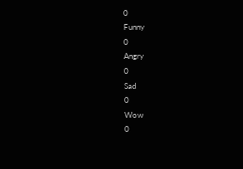0
Funny
0
Angry
0
Sad
0
Wow
0